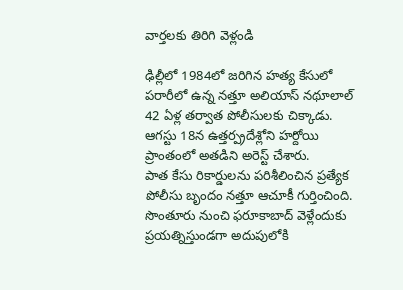వార్తలకు తిరిగి వెళ్లండి

ఢిల్లీలో 1984లో జరిగిన హత్య కేసులో పరారీలో ఉన్న నత్తూ అలియాస్ నథూలాల్ 42 ఏళ్ల తర్వాత పోలీసులకు చిక్కాడు. ఆగస్టు 18న ఉత్తర్ప్రదేశ్లోని హర్దోయి ప్రాంతంలో అతడిని అరెస్ట్ చేశారు.
పాత కేసు రికార్డులను పరిశీలించిన ప్రత్యేక పోలీసు బృందం నత్తూ ఆచూకీ గుర్తించింది. సొంతూరు నుంచి ఫరూకాబాద్ వెళ్లేందుకు ప్రయత్నిస్తుండగా అదుపులోకి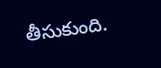తీసుకుంది.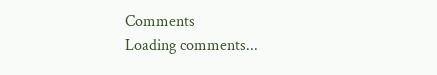Comments
Loading comments...